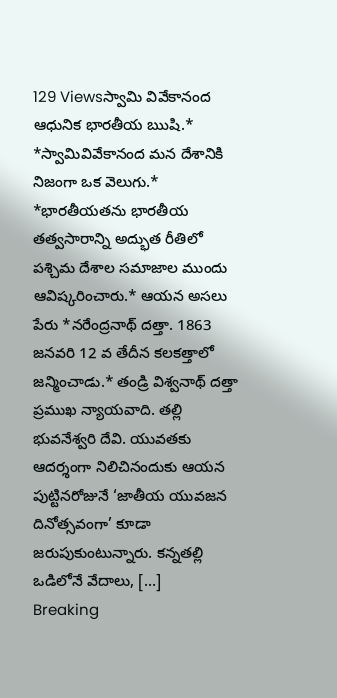129 Viewsస్వామి వివేకానంద ఆధునిక భారతీయ ఋషి.* *స్వామివివేకానంద మన దేశానికి నిజంగా ఒక వెలుగు.* *భారతీయతను భారతీయ తత్వసారాన్ని అద్భుత రీతిలో పశ్చిమ దేశాల సమాజాల ముందు ఆవిష్కరించారు.* ఆయన అసలు పేరు *నరేంద్రనాథ్ దత్తా. 1863 జనవరి 12 వ తేదీన కలకత్తాలో జన్మించాడు.* తండ్రి విశ్వనాథ్ దత్తా ప్రముఖ న్యాయవాది. తల్లి భువనేశ్వరి దేవి. యువతకు ఆదర్శంగా నిలిచినందుకు ఆయన పుట్టినరోజునే ‘జాతీయ యువజన దినోత్సవంగా’ కూడా జరుపుకుంటున్నారు. కన్నతల్లి ఒడిలోనే వేదాలు, […]
Breaking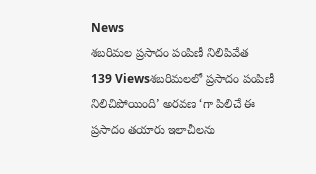News
శబరిమల ప్రసాదం పంపిణీ నిలిపివేత
139 Viewsశబరిమలలో ప్రసాదం పంపిణీ నిలిచిపోయింది’ అరవణ ‘గా పిలిచే ఈ ప్రసాదం తయారు ఇలాచీలను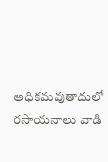అధికమవుతాదులో రసాయనాలు వాడి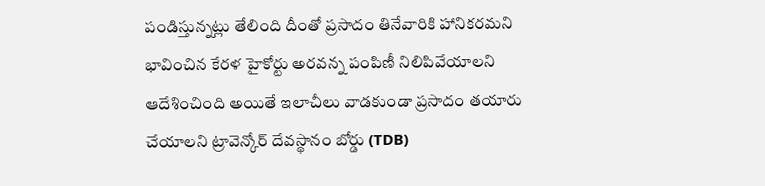పండిస్తున్నట్లు తేలింది దీంతో ప్రసాదం తినేవారికి హానికరమని భావించిన కేరళ హైకోర్టు అరవన్న పంపిణీ నిలిపివేయాలని ఆదేశించింది అయితే ఇలాచీలు వాడకుండా ప్రసాదం తయారు చేయాలని ట్రావెన్కోర్ దేవస్థానం బోర్డు (TDB)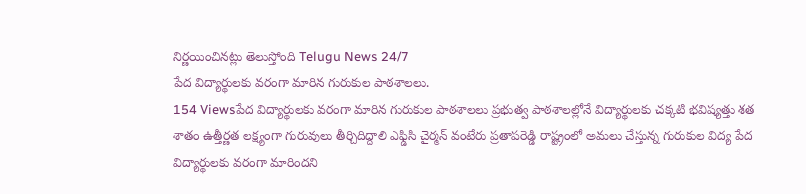నిర్ణయించినట్లు తెలుస్తోంది Telugu News 24/7
పేద విద్యార్థులకు వరంగా మారిన గురుకుల పాఠశాలలు.
154 Viewsపేద విద్యార్థులకు వరంగా మారిన గురుకుల పాఠశాలలు ప్రభుత్వ పాఠశాలల్లోనే విద్యార్థులకు చక్కటి భవిష్యత్తు శత శాతం ఉత్తీర్ణత లక్ష్యంగా గురువులు తీర్చిదిద్దాలి ఎఫ్డిసి చైర్మన్ వంటేరు ప్రతాపరెడ్డి రాష్ట్రంలో అమలు చేస్తున్న గురుకుల విద్య పేద విద్యార్థులకు వరంగా మారిందని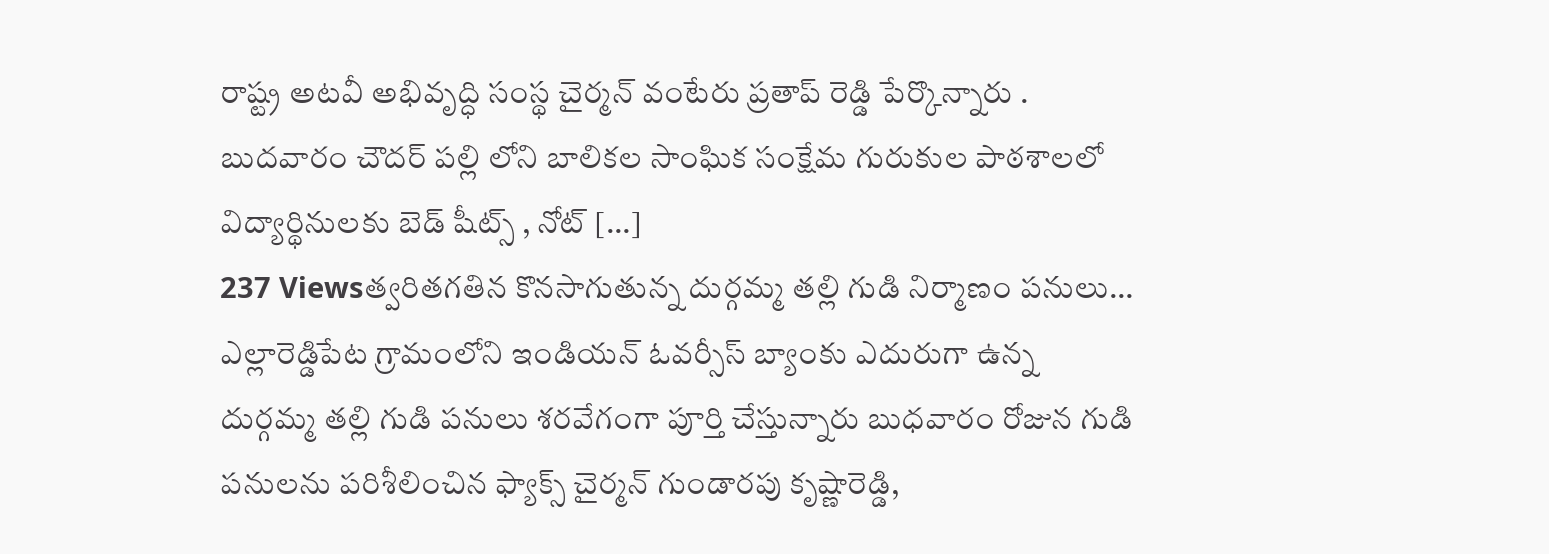రాష్ట్ర అటవీ అభివృద్ధి సంస్థ చైర్మన్ వంటేరు ప్రతాప్ రెడ్డి పేర్కొన్నారు . బుదవారం చౌదర్ పల్లి లోని బాలికల సాంఘిక సంక్షేమ గురుకుల పాఠశాలలో విద్యార్థినులకు బెడ్ షీట్స్ , నోట్ […]
237 Viewsత్వరితగతిన కొనసాగుతున్న దుర్గమ్మ తల్లి గుడి నిర్మాణం పనులు… ఎల్లారెడ్డిపేట గ్రామంలోని ఇండియన్ ఓవర్సీస్ బ్యాంకు ఎదురుగా ఉన్న దుర్గమ్మ తల్లి గుడి పనులు శరవేగంగా పూర్తి చేస్తున్నారు బుధవారం రోజున గుడి పనులను పరిశీలించిన ఫ్యాక్స్ చైర్మన్ గుండారపు కృష్ణారెడ్డి,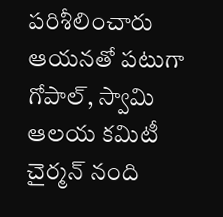పరిశీలించారు ఆయనతో పటుగా గోపాల్, స్వామి ఆలయ కమిటీ చైర్మన్ నంది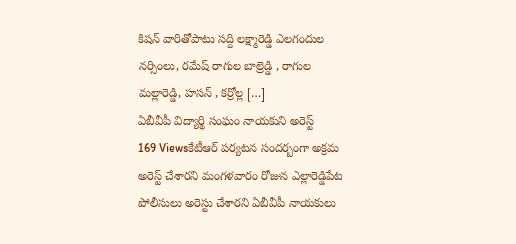కిషన్ వారితోపాటు సద్ది లక్ష్మారెడ్డి ఎలగందుల నర్సింలు, రమేష్ రాగుల బాల్రెడ్డి , రాగుల మల్లారెడ్డి, హసన్ , కర్రోల్ల […]
ఏబీవీపీ విద్యార్థి సంఘం నాయకుని అరెస్ట్
169 Viewsకేటీఆర్ పర్యటన సందర్బంగా అక్రమ అరెస్ట్ చేశారని మంగళవారం రోజున ఎల్లారెడ్డిపేట పోలీసులు అరెస్టు చేశారని ఏబీవీపీ నాయకులు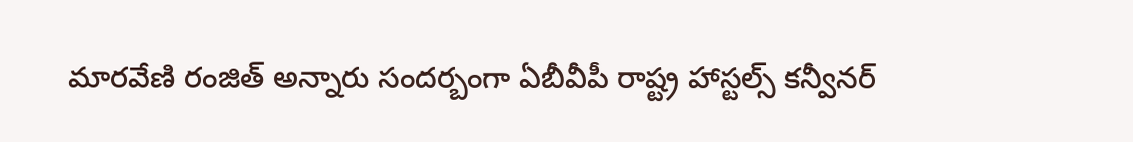మారవేణి రంజిత్ అన్నారు సందర్బంగా ఏబీవీపీ రాష్ట్ర హాస్టల్స్ కన్వీనర్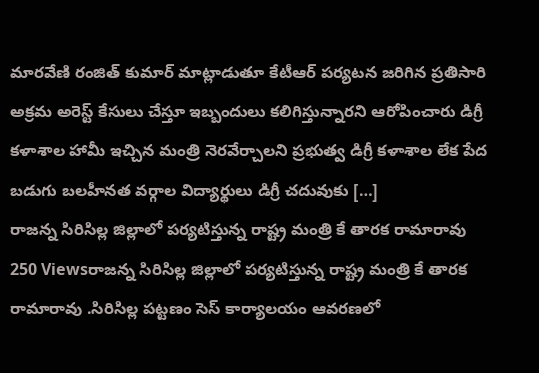మారవేణి రంజిత్ కుమార్ మాట్లాడుతూ కేటీఆర్ పర్యటన జరిగిన ప్రతిసారి అక్రమ అరెస్ట్ కేసులు చేస్తూ ఇబ్బందులు కలిగిస్తున్నారని ఆరోపించారు డిగ్రీ కళాశాల హామీ ఇచ్చిన మంత్రి నెరవేర్చాలని ప్రభుత్వ డిగ్రీ కళాశాల లేక పేద బడుగు బలహీనత వర్గాల విద్యార్థులు డిగ్రీ చదువుకు […]
రాజన్న సిరిసిల్ల జిల్లాలో పర్యటిస్తున్న రాష్ట్ర మంత్రి కే తారక రామారావు
250 Viewsరాజన్న సిరిసిల్ల జిల్లాలో పర్యటిస్తున్న రాష్ట్ర మంత్రి కే తారక రామారావు .సిరిసిల్ల పట్టణం సెస్ కార్యాలయం ఆవరణలో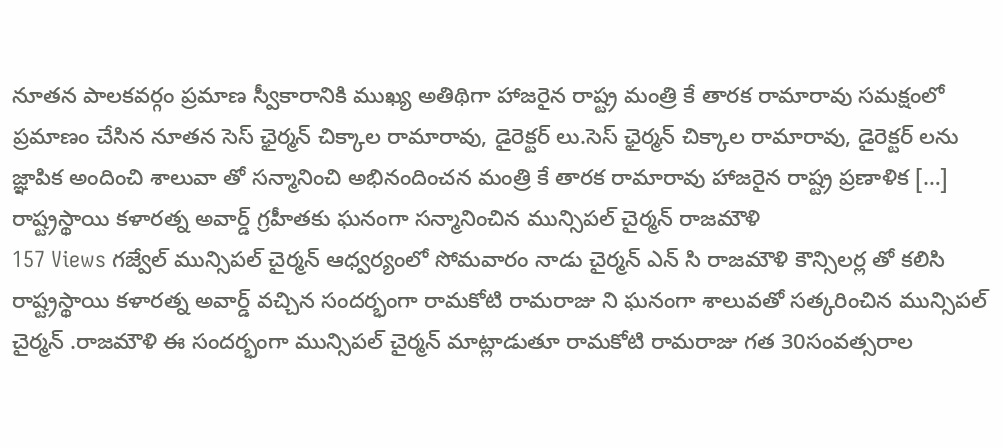నూతన పాలకవర్గం ప్రమాణ స్వీకారానికి ముఖ్య అతిథిగా హాజరైన రాష్ట్ర మంత్రి కే తారక రామారావు సమక్షంలో ప్రమాణం చేసిన నూతన సెస్ ఛైర్మన్ చిక్కాల రామారావు, డైరెక్టర్ లు.సెస్ ఛైర్మన్ చిక్కాల రామారావు, డైరెక్టర్ లను జ్ఞాపిక అందించి శాలువా తో సన్మానించి అభినందించన మంత్రి కే తారక రామారావు హాజరైన రాష్ట్ర ప్రణాళిక […]
రాష్ట్రస్థాయి కళారత్న అవార్డ్ గ్రహీతకు ఘనంగా సన్మానించిన మున్సిపల్ చైర్మన్ రాజమౌళి
157 Views గజ్వేల్ మున్సిపల్ చైర్మన్ ఆధ్వర్యంలో సోమవారం నాడు చైర్మన్ ఎన్ సి రాజమౌళి కౌన్సిలర్ల తో కలిసి రాష్ట్రస్థాయి కళారత్న అవార్డ్ వచ్చిన సందర్భంగా రామకోటి రామరాజు ని ఘనంగా శాలువతో సత్కరించిన మున్సిపల్ చైర్మన్ .రాజమౌళి ఈ సందర్భంగా మున్సిపల్ చైర్మన్ మాట్లాడుతూ రామకోటి రామరాజు గత 30సంవత్సరాల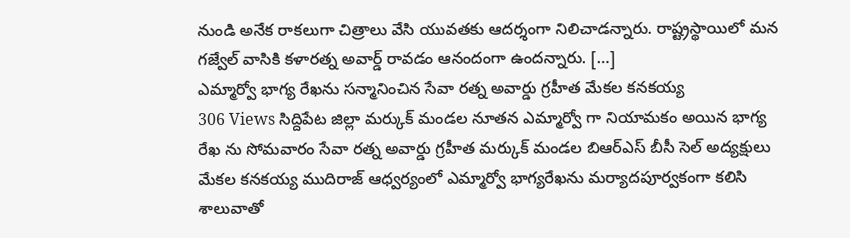నుండి అనేక రాకలుగా చిత్రాలు వేసి యువతకు ఆదర్శంగా నిలిచాడన్నారు. రాష్ట్రస్థాయిలో మన గజ్వేల్ వాసికి కళారత్న అవార్డ్ రావడం ఆనందంగా ఉందన్నారు. […]
ఎమ్మార్వో భాగ్య రేఖను సన్మానించిన సేవా రత్న అవార్డు గ్రహీత మేకల కనకయ్య
306 Views సిద్దిపేట జిల్లా మర్కుక్ మండల నూతన ఎమ్మార్వో గా నియామకం అయిన భాగ్య రేఖ ను సోమవారం సేవా రత్న అవార్డు గ్రహీత మర్కుక్ మండల బిఆర్ఎస్ బీసీ సెల్ అద్యక్షులు మేకల కనకయ్య ముదిరాజ్ ఆధ్వర్యంలో ఎమ్మార్వో భాగ్యరేఖను మర్యాదపూర్వకంగా కలిసి శాలువాతో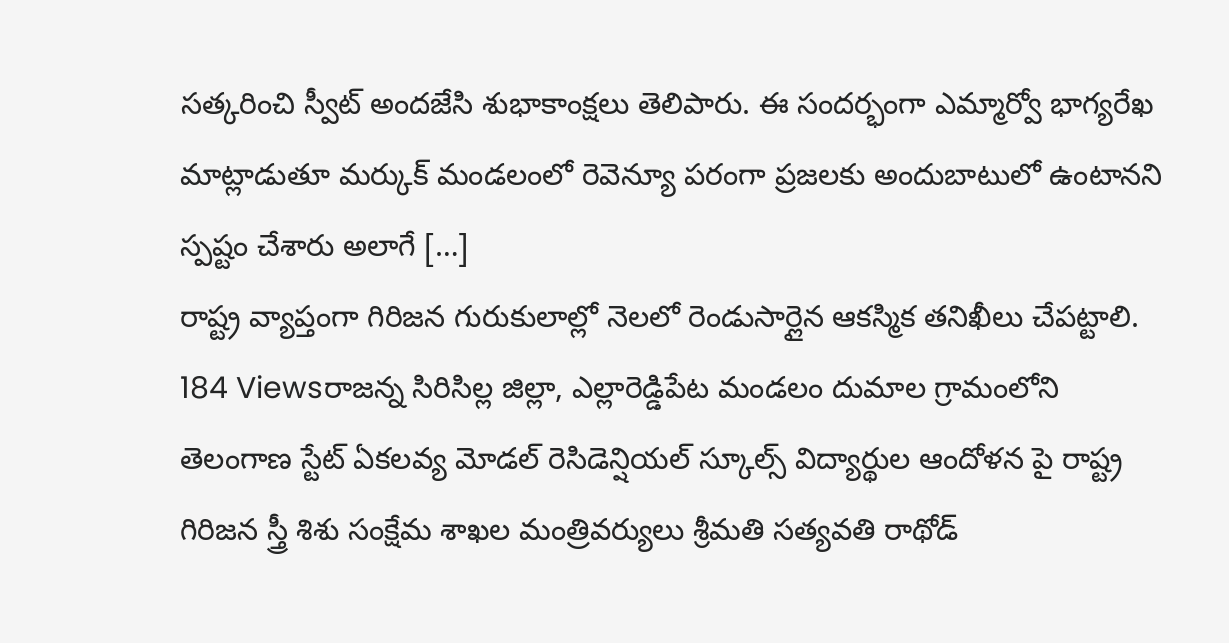సత్కరించి స్వీట్ అందజేసి శుభాకాంక్షలు తెలిపారు. ఈ సందర్భంగా ఎమ్మార్వో భాగ్యరేఖ మాట్లాడుతూ మర్కుక్ మండలంలో రెవెన్యూ పరంగా ప్రజలకు అందుబాటులో ఉంటానని స్పష్టం చేశారు అలాగే […]
రాష్ట్ర వ్యాప్తంగా గిరిజన గురుకులాల్లో నెలలో రెండుసార్లైన ఆకస్మిక తనిఖీలు చేపట్టాలి.
184 Viewsరాజన్న సిరిసిల్ల జిల్లా, ఎల్లారెడ్డిపేట మండలం దుమాల గ్రామంలోని తెలంగాణ స్టేట్ ఏకలవ్య మోడల్ రెసిడెన్షియల్ స్కూల్స్ విద్యార్థుల ఆందోళన పై రాష్ట్ర గిరిజన స్త్రీ శిశు సంక్షేమ శాఖల మంత్రివర్యులు శ్రీమతి సత్యవతి రాథోడ్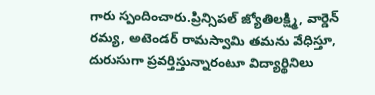గారు స్పందించారు.ప్రిన్సిపల్ జ్యోతిలక్ష్మి, వార్డెన్ రమ్య, అటెండర్ రామస్వామి తమను వేధిస్తూ, దురుసుగా ప్రవర్తిస్తున్నారంటూ విద్యార్థినిలు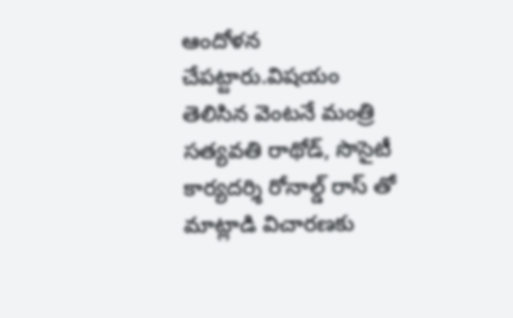ఆందోళన చేపట్టారు.విషయం తెలిసిన వెంటనే మంత్రి సత్యవతి రాథోడ్, సొసైటీ కార్యదర్శి రోనాల్డ్ రాస్ తో మాట్లాడి విచారణకు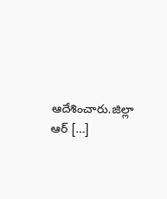ఆదేశించారు.జిల్లా ఆర్ […]